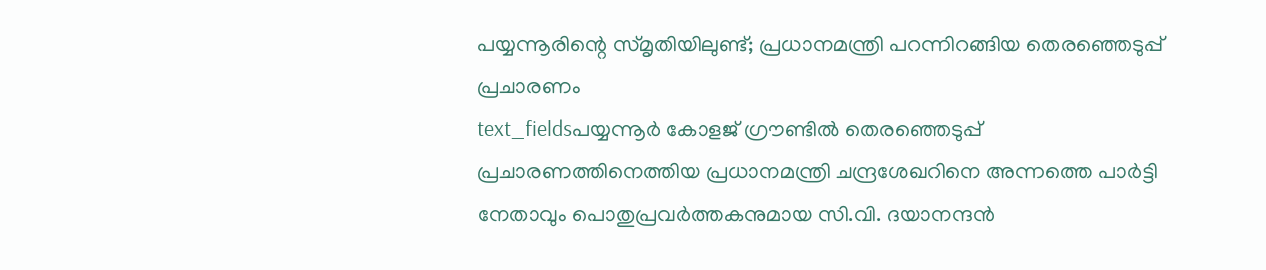പയ്യന്നൂരിന്റെ സ്മൃതിയിലുണ്ട്; പ്രധാനമന്ത്രി പറന്നിറങ്ങിയ തെരഞ്ഞെടുപ്പ് പ്രചാരണം
text_fieldsപയ്യന്നൂർ കോളജ് ഗ്രൗണ്ടിൽ തെരഞ്ഞെടുപ്പ് പ്രചാരണത്തിനെത്തിയ പ്രധാനമന്ത്രി ചന്ദ്രശേഖറിനെ അന്നത്തെ പാർട്ടി നേതാവും പൊതുപ്രവർത്തകനുമായ സി.വി. ദയാനന്ദൻ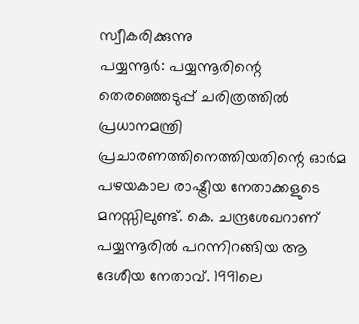സ്വീകരിക്കുന്നു
പയ്യന്നൂർ: പയ്യന്നൂരിന്റെ തെരഞ്ഞെടുപ്പ് ചരിത്രത്തിൽ പ്രധാനമന്ത്രി പ്രചാരണത്തിനെത്തിയതിന്റെ ഓർമ പഴയകാല രാഷ്ട്രീയ നേതാക്കളുടെ മനസ്സിലുണ്ട്. കെ. ചന്ദ്രശേഖറാണ് പയ്യന്നൂരിൽ പറന്നിറങ്ങിയ ആ ദേശീയ നേതാവ്. 1991ലെ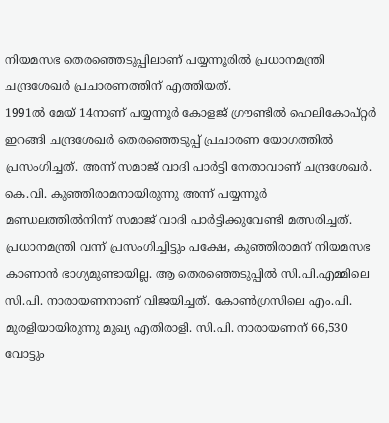നിയമസഭ തെരഞ്ഞെടുപ്പിലാണ് പയ്യന്നൂരിൽ പ്രധാനമന്ത്രി ചന്ദ്രശേഖർ പ്രചാരണത്തിന് എത്തിയത്.
1991ൽ മേയ് 14നാണ് പയ്യന്നൂർ കോളജ് ഗ്രൗണ്ടിൽ ഹെലികോപ്റ്റർ ഇറങ്ങി ചന്ദ്രശേഖർ തെരഞ്ഞെടുപ്പ് പ്രചാരണ യോഗത്തിൽ പ്രസംഗിച്ചത്. അന്ന് സമാജ് വാദി പാർട്ടി നേതാവാണ് ചന്ദ്രശേഖർ. കെ.വി. കുഞ്ഞിരാമനായിരുന്നു അന്ന് പയ്യന്നൂർ മണ്ഡലത്തിൽനിന്ന് സമാജ് വാദി പാർട്ടിക്കുവേണ്ടി മത്സരിച്ചത്.
പ്രധാനമന്ത്രി വന്ന് പ്രസംഗിച്ചിട്ടും പക്ഷേ, കുഞ്ഞിരാമന് നിയമസഭ കാണാൻ ഭാഗ്യമുണ്ടായില്ല. ആ തെരഞ്ഞെടുപ്പിൽ സി.പി.എമ്മിലെ സി.പി. നാരായണനാണ് വിജയിച്ചത്. കോൺഗ്രസിലെ എം.പി. മുരളിയായിരുന്നു മുഖ്യ എതിരാളി. സി.പി. നാരായണന് 66,530 വോട്ടും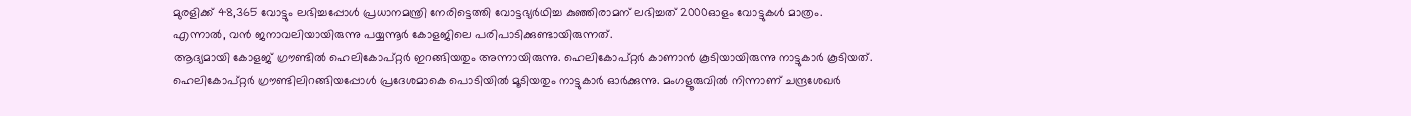മുരളിക്ക് 48,365 വോട്ടും ലഭിച്ചപ്പോൾ പ്രധാനമന്ത്രി നേരിട്ടെത്തി വോട്ടഭ്യർഥിച്ച കുഞ്ഞിരാമന് ലഭിച്ചത് 2000ഓളം വോട്ടുകൾ മാത്രം. എന്നാൽ, വൻ ജനാവലിയായിരുന്നു പയ്യന്നൂർ കോളജിലെ പരിപാടിക്കുണ്ടായിരുന്നത്.
ആദ്യമായി കോളജ് ഗ്രൗണ്ടിൽ ഹെലികോപ്റ്റർ ഇറങ്ങിയതും അന്നായിരുന്നു. ഹെലികോപ്റ്റർ കാണാൻ കൂടിയായിരുന്നു നാട്ടുകാർ കൂടിയത്. ഹെലികോപ്റ്റർ ഗ്രൗണ്ടിലിറങ്ങിയപ്പോൾ പ്രദേശമാകെ പൊടിയിൽ മൂടിയതും നാട്ടുകാർ ഓർക്കുന്നു. മംഗളൂരുവിൽ നിന്നാണ് ചന്ദ്രശേഖർ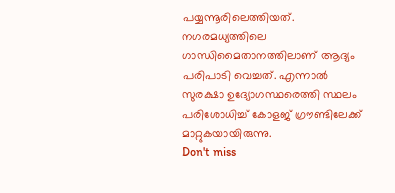പയ്യന്നൂരിലെത്തിയത്. നഗരമധ്യത്തിലെ ഗാന്ധിമൈതാനത്തിലാണ് ആദ്യം പരിപാടി വെച്ചത്. എന്നാൽ സുരക്ഷാ ഉദ്യോഗസ്ഥരെത്തി സ്ഥലം പരിശോധിച്ച് കോളജ് ഗ്രൗണ്ടിലേക്ക് മാറ്റുകയായിരുന്നു.
Don't miss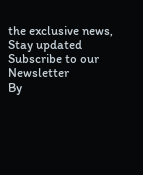the exclusive news, Stay updated
Subscribe to our Newsletter
By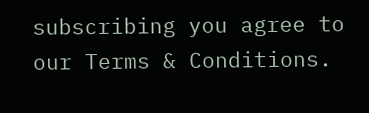subscribing you agree to our Terms & Conditions.